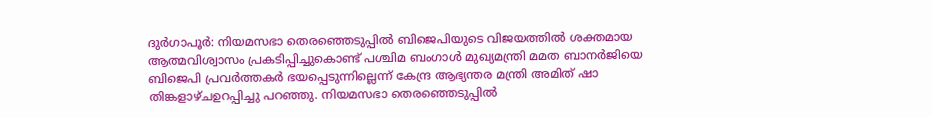ദുർഗാപൂർ: നിയമസഭാ തെരഞ്ഞെടുപ്പിൽ ബിജെപിയുടെ വിജയത്തിൽ ശക്തമായ ആത്മവിശ്വാസം പ്രകടിപ്പിച്ചുകൊണ്ട് പശ്ചിമ ബംഗാൾ മുഖ്യമന്ത്രി മമത ബാനർജിയെ ബിജെപി പ്രവർത്തകർ ഭയപ്പെടുന്നില്ലെന്ന് കേന്ദ്ര ആഭ്യന്തര മന്ത്രി അമിത് ഷാ തിങ്കളാഴ്ചഉറപ്പിച്ചു പറഞ്ഞു. നിയമസഭാ തെരഞ്ഞെടുപ്പിൽ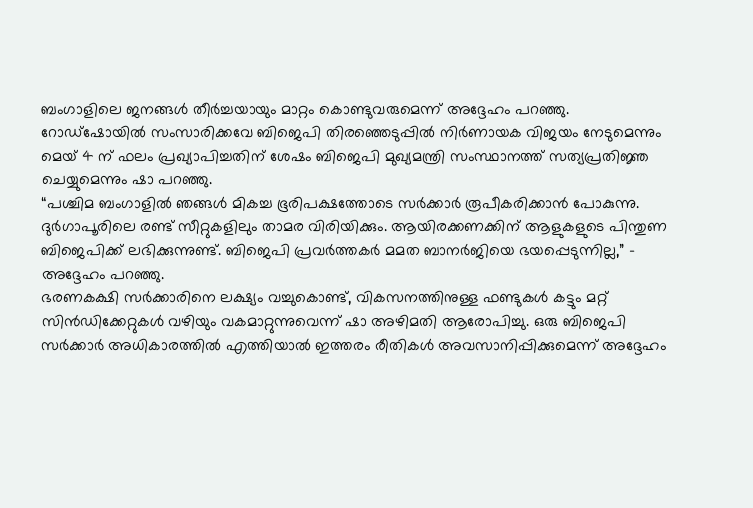ബംഗാളിലെ ജനങ്ങൾ തീർച്ചയായും മാറ്റം കൊണ്ടുവരുമെന്ന് അദ്ദേഹം പറഞ്ഞു.
റോഡ്ഷോയിൽ സംസാരിക്കവേ ബിജെപി തിരഞ്ഞെടുപ്പിൽ നിർണായക വിജയം നേടുമെന്നും മെയ് 4 ന് ഫലം പ്രഖ്യാപിച്ചതിന് ശേഷം ബിജെപി മുഖ്യമന്ത്രി സംസ്ഥാനത്ത് സത്യപ്രതിജ്ഞ ചെയ്യുമെന്നും ഷാ പറഞ്ഞു.
“പശ്ചിമ ബംഗാളിൽ ഞങ്ങൾ മികച്ച ഭൂരിപക്ഷത്തോടെ സർക്കാർ രൂപീകരിക്കാൻ പോകുന്നു. ദുർഗാപൂരിലെ രണ്ട് സീറ്റുകളിലും താമര വിരിയിക്കും. ആയിരക്കണക്കിന് ആളുകളുടെ പിന്തുണ ബിജെപിക്ക് ലഭിക്കുന്നുണ്ട്. ബിജെപി പ്രവർത്തകർ മമത ബാനർജിയെ ഭയപ്പെടുന്നില്ല,” – അദ്ദേഹം പറഞ്ഞു.
ഭരണകക്ഷി സർക്കാരിനെ ലക്ഷ്യം വച്ചുകൊണ്ട്, വികസനത്തിനുള്ള ഫണ്ടുകൾ കട്ടും മറ്റ് സിൻഡിക്കേറ്റുകൾ വഴിയും വകമാറ്റുന്നുവെന്ന് ഷാ അഴിമതി ആരോപിച്ചു. ഒരു ബിജെപി സർക്കാർ അധികാരത്തിൽ എത്തിയാൽ ഇത്തരം രീതികൾ അവസാനിപ്പിക്കുമെന്ന് അദ്ദേഹം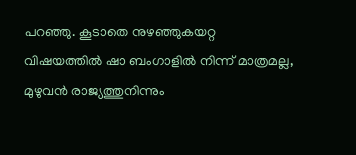പറഞ്ഞു. കൂടാതെ നുഴഞ്ഞുകയറ്റ വിഷയത്തിൽ ഷാ ബംഗാളിൽ നിന്ന് മാത്രമല്ല, മുഴുവൻ രാജ്യത്തുനിന്നും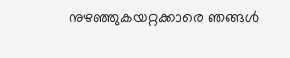നുഴഞ്ഞുകയറ്റക്കാരെ ഞങ്ങൾ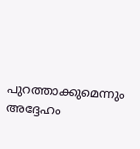പുറത്താക്കുമെന്നും അദ്ദേഹം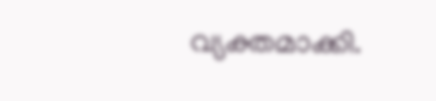വ്യക്തമാക്കി.